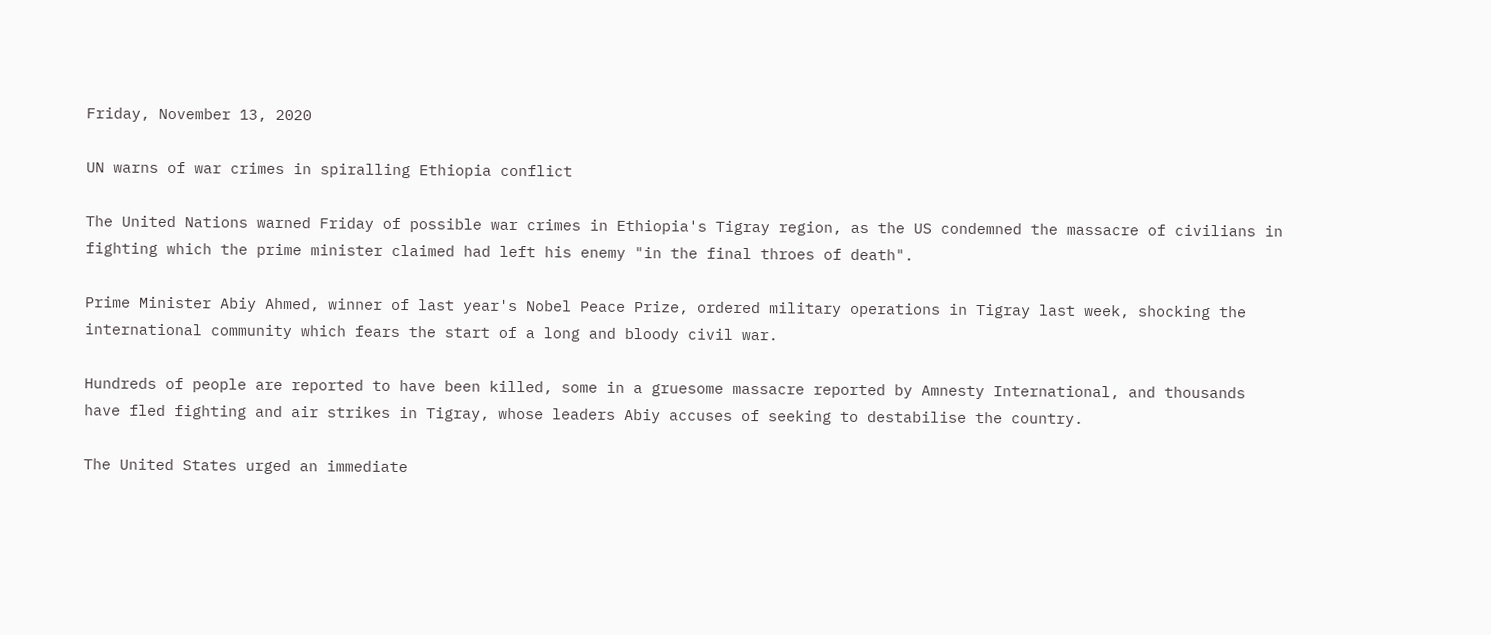Friday, November 13, 2020

UN warns of war crimes in spiralling Ethiopia conflict

The United Nations warned Friday of possible war crimes in Ethiopia's Tigray region, as the US condemned the massacre of civilians in fighting which the prime minister claimed had left his enemy "in the final throes of death".

Prime Minister Abiy Ahmed, winner of last year's Nobel Peace Prize, ordered military operations in Tigray last week, shocking the international community which fears the start of a long and bloody civil war.

Hundreds of people are reported to have been killed, some in a gruesome massacre reported by Amnesty International, and thousands have fled fighting and air strikes in Tigray, whose leaders Abiy accuses of seeking to destabilise the country.

The United States urged an immediate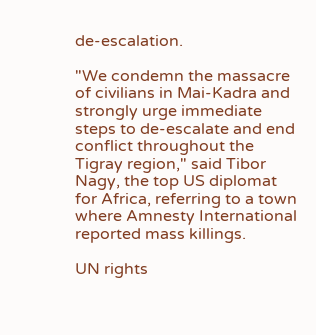de-escalation.

"We condemn the massacre of civilians in Mai-Kadra and strongly urge immediate steps to de-escalate and end conflict throughout the Tigray region," said Tibor Nagy, the top US diplomat for Africa, referring to a town where Amnesty International reported mass killings.

UN rights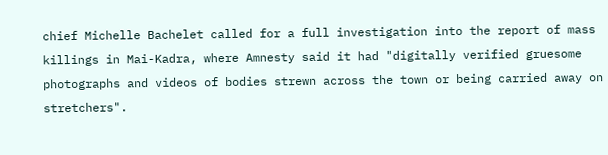chief Michelle Bachelet called for a full investigation into the report of mass killings in Mai-Kadra, where Amnesty said it had "digitally verified gruesome photographs and videos of bodies strewn across the town or being carried away on stretchers".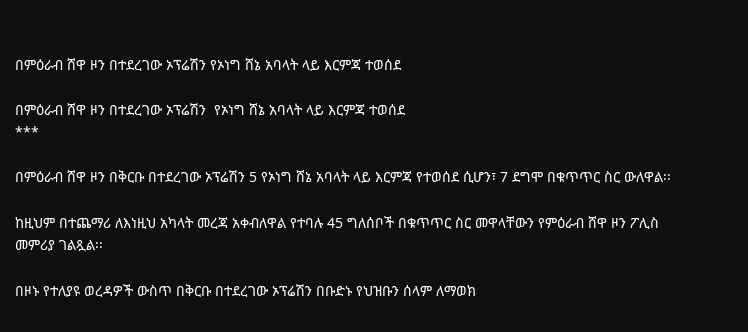በምዕራብ ሸዋ ዞን በተደረገው ኦፕሬሽን የኦነግ ሸኔ አባላት ላይ እርምጃ ተወሰደ

በምዕራብ ሸዋ ዞን በተደረገው ኦፕሬሽን  የኦነግ ሸኔ አባላት ላይ እርምጃ ተወሰደ
***

በምዕራብ ሸዋ ዞን በቅርቡ በተደረገው ኦፕሬሽን 5 የኦነግ ሸኔ አባላት ላይ እርምጃ የተወሰደ ሲሆን፣ 7 ደግሞ በቁጥጥር ስር ውለዋል፡፡

ከዚህም በተጨማሪ ለእነዚህ አካላት መረጃ አቀብለዋል የተባሉ 45 ግለሰቦች በቁጥጥር ስር መዋላቸውን የምዕራብ ሸዋ ዞን ፖሊስ መምሪያ ገልጿል፡፡

በዞኑ የተለያዩ ወረዳዎች ውስጥ በቅርቡ በተደረገው ኦፕሬሽን በቡድኑ የህዝቡን ሰላም ለማወክ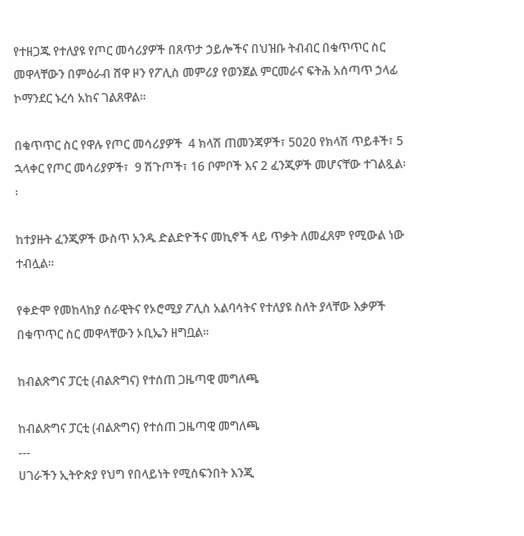የተዘጋጁ የተለያዩ የጦር መሳሪያዎች በጸጥታ ኃይሎችና በህዝቡ ትብብር በቁጥጥር ስር መዋላቸውን በምዕራብ ሸዋ ዞን የፖሊስ መምሪያ የወንጀል ምርመራና ፍትሕ አሰጣጥ ኃላፊ ኮማንደር ኑረሳ አከና ገልጸዋል፡፡

በቁጥጥር ስር የዋሉ የጦር መሳሪያዎች  4 ክላሽ ጠመንጃዎች፣ 5020 የክላሽ ጥይቶች፣ 5 ኋላቀር የጦር መሳሪያዎች፣  9 ሽጉጦች፣ 16 ቦምቦች እና 2 ፈንጂዎች መሆናቸው ተገልጿል፡፡

ከተያዙት ፈንጂዎች ውስጥ አንዱ ድልድዮችና መኪኖች ላይ ጥቃት ለመፈጸም የሚውል ነው ተብሏል፡፡

የቀድሞ የመከላከያ ሰራዊትና የኦሮሚያ ፖሊስ አልባሳትና የተለያዩ ስለት ያላቸው እቃዎች በቁጥጥር ስር መዋላቸውን ኦቢኤን ዘግቧል፡፡

ከብልጽግና ፓርቲ (ብልጽግና) የተሰጠ ጋዜጣዊ መግለጫ

ከብልጽግና ፓርቲ (ብልጽግና) የተሰጠ ጋዜጣዊ መግለጫ
---
ሀገራችን ኢትዮጵያ የህግ የበላይነት የሚሰፍንበት እንጂ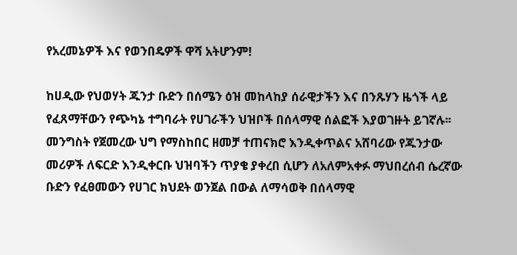የአረመኔዎች እና የወንበዴዎች ዋሻ አትሆንም!

ከሀዲው የህወሃት ጁንታ ቡድን በሰሜን ዕዝ መከላከያ ሰራዊታችን እና በንጹሃን ዜጎች ላይ የፈጸማቸውን የጭካኔ ተግባራት የሀገራችን ህዝቦች በሰላማዊ ሰልፎች እያወገዙት ይገኛሉ፡፡ መንግስት የጀመረው ህግ የማስከበር ዘመቻ ተጠናክሮ እንዲቀጥልና አሸባሪው የጁንታው መሪዎች ለፍርድ እንዲቀርቡ ህዝባችን ጥያቄ ያቀረበ ሲሆን ለአለምአቀፉ ማህበረሰብ ሴረኛው ቡድን የፈፀመውን የሀገር ክህደት ወንጀል በውል ለማሳወቅ በሰላማዊ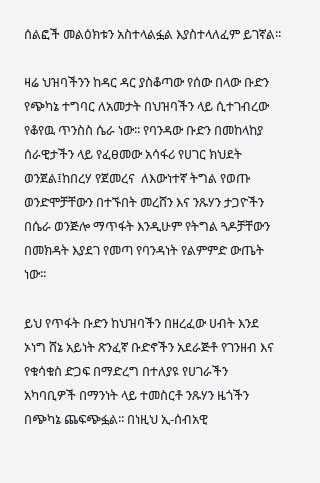ሰልፎች መልዕክቱን አስተላልፏል እያስተላለፈም ይገኛል፡፡

ዛሬ ህዝባችንን ከዳር ዳር ያስቆጣው የሰው በላው ቡድን የጭካኔ ተግባር ለአመታት በህዝባችን ላይ ሲተገብረው የቆየዉ ጥንስስ ሴራ ነው፡፡ የባንዳው ቡድን በመከላከያ ሰራዊታችን ላይ የፈፀመው አሳፋሪ የሀገር ክህደት ወንጀል፤ከበረሃ የጀመረና  ለእውነተኛ ትግል የወጡ ወንድሞቻቸውን በተኙበት መረሸን እና ንጹሃን ታጋዮችን በሴራ ወንጅሎ ማጥፋት እንዲሁም የትግል ጓዶቻቸውን በመክዳት እያደገ የመጣ የባንዳነት የልምምድ ውጤት ነው፡፡

ይህ የጥፋት ቡድን ከህዝባችን በዘረፈው ሀብት እንደ ኦነግ ሸኔ አይነት ጽንፈኛ ቡድኖችን አደራጅቶ የገንዘብ እና የቁሳቁስ ድጋፍ በማድረግ በተለያዩ የሀገራችን አካባቢዎች በማንነት ላይ ተመስርቶ ንጹሃን ዜጎችን በጭካኔ ጨፍጭፏል፡፡ በነዚህ ኢ-ሰብአዊ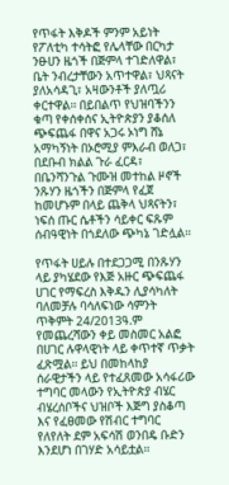የጥፋት እቅዶች ምንም አይነት የፖለቲካ ተሳትፎ የሌላቸው በርካታ ንፁሀን ዜጎች በጅምላ ተገድለዋል፣ ቤት ንብረታቸውን አጥተዋል፣ ህጻናት ያለአሳዳጊ፣ አዛውንቶች ያለጧሪ ቀርተዋል፡፡ በይበልጥ የህዝባችንን ቁጣ የቀሰቀሰና ኢትዮጵያን ያቆሰለ ጭፍጨፋ በዋና አጋሩ ኦነግ ሸኔ አማካኝነት በኦሮሚያ ምእራብ ወለጋ፣ በደቡብ ክልል ጉራ ፈርዳ፣ በቤንሻንጉል ጉሙዝ መተከል ዞኖች ንጹሃን ዜጎችን በጅምላ የፈጀ ከመሆኑም በላይ ጨቅላ ህጻናትን፣ ነፍሰ ጡር ሴቶችን ሳይቀር ፍጹም ሰብዓዊነት በጎደለው ጭካኔ ገድሏል፡፡

የጥፋት ሀይሉ በተደጋጋሚ በንጹሃን ላይ ያካሄደው የእጅ አዙር ጭፍጨፋ ሀገር የማፍረስ እቅዱን ሊያሳካለት ባለመቻሉ ባሳለፍነው ሳምንት ጥቅምት 24/2013ዓ.ም የመጨረሻውን ቀይ መስመር አልፎ በሀገር ሉዋላዊነት ላይ ቀጥተኛ ጥቃት ፈጽሟል፡፡ ይህ በመከላከያ ሰራዊታችን ላይ የተፈጸመው አሳፋሪው ተግባር መላውን የኢትዮጵያ ብሄር ብሄረሰቦችና ህዝቦች እጅግ ያስቆጣ እና የፈፀመው የሽብር ተግባር የለየለት ደም አፍሳሽ ወንበዴ ቡድን እንደሆነ በገሃድ አሳይቷል፡፡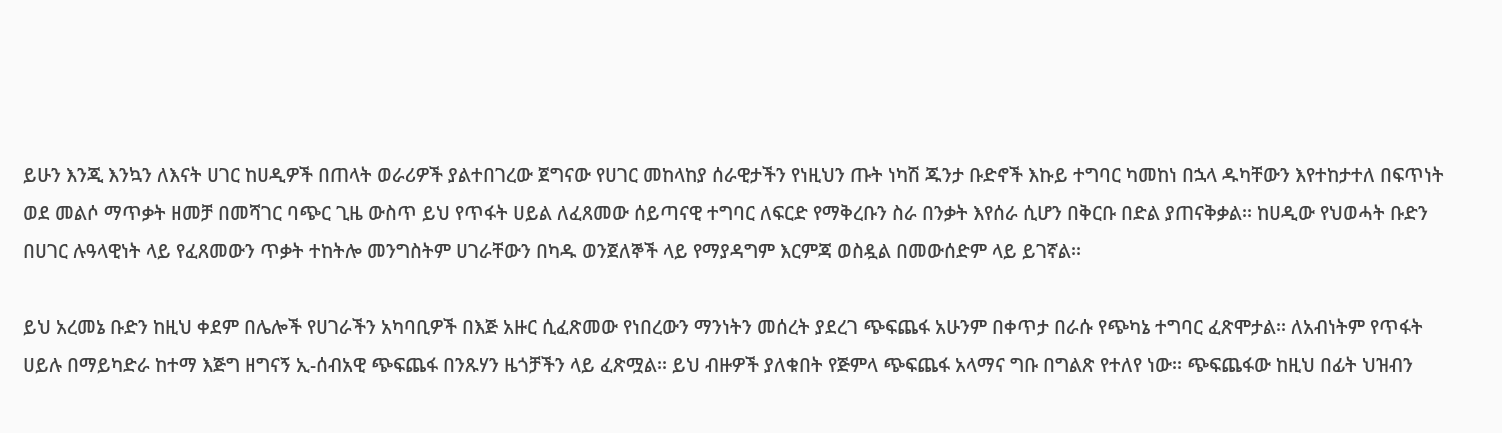ይሁን እንጂ እንኳን ለእናት ሀገር ከሀዲዎች በጠላት ወራሪዎች ያልተበገረው ጀግናው የሀገር መከላከያ ሰራዊታችን የነዚህን ጡት ነካሽ ጁንታ ቡድኖች እኩይ ተግባር ካመከነ በኋላ ዱካቸውን እየተከታተለ በፍጥነት ወደ መልሶ ማጥቃት ዘመቻ በመሻገር ባጭር ጊዜ ውስጥ ይህ የጥፋት ሀይል ለፈጸመው ሰይጣናዊ ተግባር ለፍርድ የማቅረቡን ስራ በንቃት እየሰራ ሲሆን በቅርቡ በድል ያጠናቅቃል፡፡ ከሀዲው የህወሓት ቡድን በሀገር ሉዓላዊነት ላይ የፈጸመውን ጥቃት ተከትሎ መንግስትም ሀገራቸውን በካዱ ወንጀለኞች ላይ የማያዳግም እርምጃ ወስዷል በመውሰድም ላይ ይገኛል፡፡

ይህ አረመኔ ቡድን ከዚህ ቀደም በሌሎች የሀገራችን አካባቢዎች በእጅ አዙር ሲፈጽመው የነበረውን ማንነትን መሰረት ያደረገ ጭፍጨፋ አሁንም በቀጥታ በራሱ የጭካኔ ተግባር ፈጽሞታል፡፡ ለአብነትም የጥፋት ሀይሉ በማይካድራ ከተማ እጅግ ዘግናኝ ኢ-ሰብአዊ ጭፍጨፋ በንጹሃን ዜጎቻችን ላይ ፈጽሟል፡፡ ይህ ብዙዎች ያለቁበት የጅምላ ጭፍጨፋ አላማና ግቡ በግልጽ የተለየ ነው፡፡ ጭፍጨፋው ከዚህ በፊት ህዝብን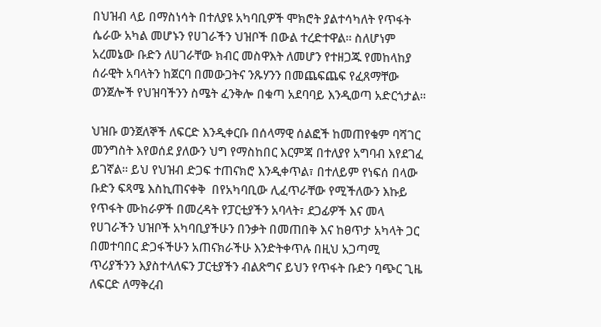በህዝብ ላይ በማስነሳት በተለያዩ አካባቢዎች ሞክሮት ያልተሳካለት የጥፋት ሴራው አካል መሆኑን የሀገራችን ህዝቦች በውል ተረድተዋል፡፡ ስለሆነም አረመኔው ቡድን ለሀገራቸው ክብር መስዋእት ለመሆን የተዘጋጁ የመከላከያ ሰራዊት አባላትን ከጀርባ በመውጋትና ንጹሃንን በመጨፍጨፍ የፈጸማቸው ወንጀሎች የህዝባችንን ስሜት ፈንቅሎ በቁጣ አደባባይ እንዲወጣ አድርጎታል፡፡

ህዝቡ ወንጀለኞች ለፍርድ እንዲቀርቡ በሰላማዊ ሰልፎች ከመጠየቁም ባሻገር መንግስት እየወሰደ ያለውን ህግ የማስከበር እርምጃ በተለያየ አግባብ እየደገፈ ይገኛል፡፡ ይህ የህዝብ ድጋፍ ተጠናክሮ እንዲቀጥል፣ በተለይም የነፍሰ በላው ቡድን ፍጻሜ እስኪጠናቀቅ  በየአካባቢው ሊፈጥራቸው የሚችለውን እኩይ የጥፋት ሙከራዎች በመረዳት የፓርቲያችን አባላት፣ ደጋፊዎች እና መላ የሀገራችን ህዝቦች አካባቢያችሁን በንቃት በመጠበቅ እና ከፀጥታ አካላት ጋር በመተባበር ድጋፋችሁን አጠናክራችሁ እንድትቀጥሉ በዚህ አጋጣሚ ጥሪያችንን እያስተላለፍን ፓርቲያችን ብልጽግና ይህን የጥፋት ቡድን ባጭር ጊዜ ለፍርድ ለማቅረብ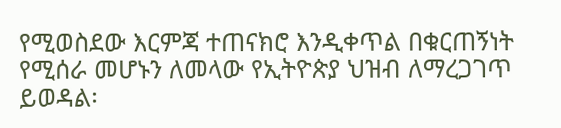የሚወስደው እርምጃ ተጠናክሮ እንዲቀጥል በቁርጠኝነት የሚሰራ መሆኑን ለመላው የኢትዮጵያ ህዝብ ለማረጋገጥ ይወዳል፡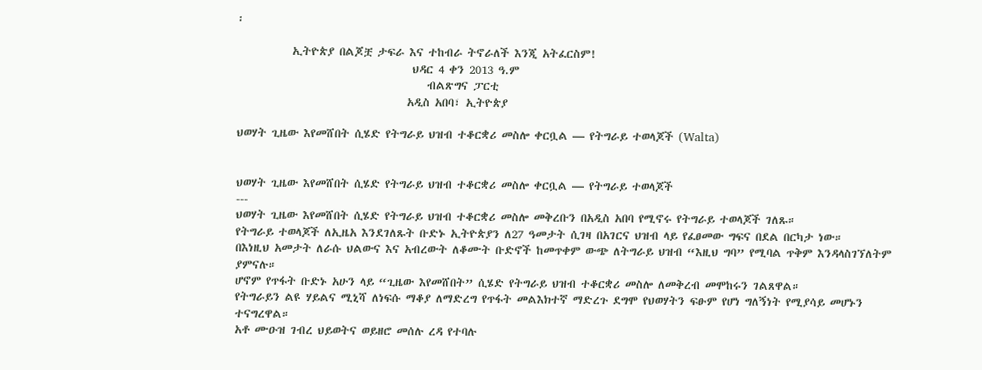፡

           ኢትዮጵያ በልጆቿ ታፍራ እና ተከብራ ትኖራለች እንጂ አትፈርስም!
                                   ህዳር 4 ቀን 2013 ዓ.ም
                                      ብልጽግና ፓርቲ
                                  አዲስ አበባ፣ ኢትዮጵያ

ህወሃት ጊዜው እየመሸበት ሲሄድ የትግራይ ህዝብ ተቆርቋሪ መስሎ ቀርቧል — የትግራይ ተወላጆች (Walta)


ህወሃት ጊዜው እየመሸበት ሲሄድ የትግራይ ህዝብ ተቆርቋሪ መስሎ ቀርቧል — የትግራይ ተወላጆች
---
ህወሃት ጊዜው እየመሸበት ሲሄድ የትግራይ ህዝብ ተቆርቋሪ መስሎ መቅረቡን በአዲስ አበባ የሚኖሩ የትግራይ ተወላጆች ገለጹ።
የትግራይ ተወላጆች ለኢዜአ እንደገለጹት ቡድኑ ኢትዮጵያን ለ27 ዓመታት ሲገዛ በአገርና ህዝብ ላይ የፈፀመው ግፍና በደል በርካታ ነው።
በእነዚህ አመታት ለራሱ ህልውና እና አብረውት ለቆሙት ቡድኖች ከመጥቀም ውጭ ለትግራይ ህዝብ “እዚህ ግባ” የሚባል ጥቅም እንዳላስገኘለትም ያምናሉ።
ሆኖም የጥፋት ቡድኑ አሁን ላይ “ጊዜው እየመሸበት” ሲሄድ የትግራይ ህዝብ ተቆርቋሪ መስሎ ለመቅረብ መሞከሩን ገልጸዋል።
የትግራይን ልዩ ሃይልና ሚኒሻ ለነፍሱ ማቆያ ለማድረግ የጥፋት መልእክተኛ ማድረጉ ደግሞ የህወሃትን ፍፁም የሆነ ግለኝነት የሚያሳይ መሆኑን ተናግረዋል።
አቶ ሙዑዝ ገብረ ህይወትና ወይዘሮ መሰሉ ረዳ የተባሉ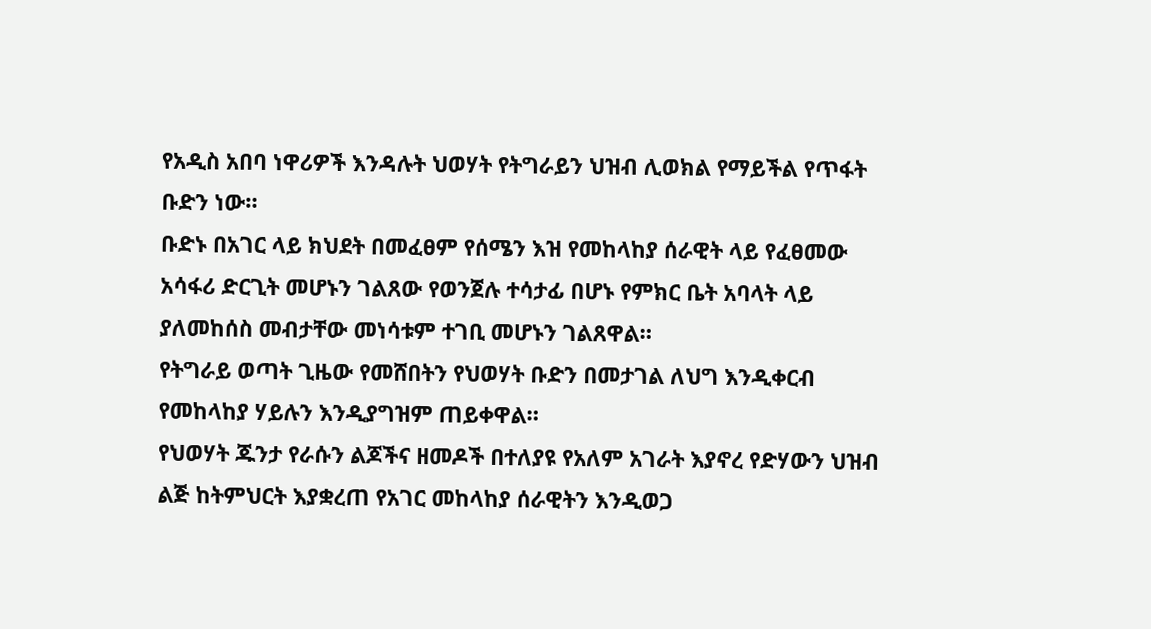የአዲስ አበባ ነዋሪዎች እንዳሉት ህወሃት የትግራይን ህዝብ ሊወክል የማይችል የጥፋት ቡድን ነው።
ቡድኑ በአገር ላይ ክህደት በመፈፀም የሰሜን እዝ የመከላከያ ሰራዊት ላይ የፈፀመው አሳፋሪ ድርጊት መሆኑን ገልጸው የወንጀሉ ተሳታፊ በሆኑ የምክር ቤት አባላት ላይ ያለመከሰስ መብታቸው መነሳቱም ተገቢ መሆኑን ገልጸዋል።
የትግራይ ወጣት ጊዜው የመሸበትን የህወሃት ቡድን በመታገል ለህግ እንዲቀርብ የመከላከያ ሃይሉን እንዲያግዝም ጠይቀዋል።
የህወሃት ጁንታ የራሱን ልጆችና ዘመዶች በተለያዩ የአለም አገራት እያኖረ የድሃውን ህዝብ ልጅ ከትምህርት እያቋረጠ የአገር መከላከያ ሰራዊትን እንዲወጋ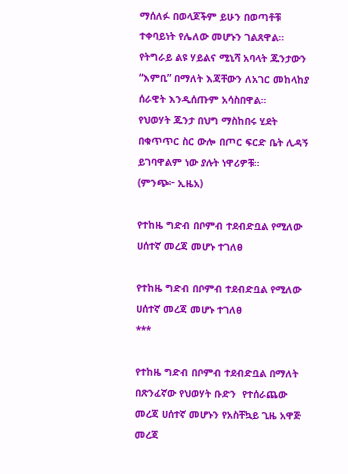ማሰለፉ በወላጆችም ይሁን በወጣቶቹ ተቀባይነት የሌለው መሆኑን ገልጸዋል።
የትግራይ ልዩ ሃይልና ሚኒሻ አባላት ጁንታውን “እምቢ” በማለት እጃቸውን ለአገር መከላከያ ሰራዊት እንዲሰጡም አሳስበዋል።
የህወሃት ጁንታ በህግ ማስከበሩ ሂደት በቁጥጥር ስር ውሎ በጦር ፍርድ ቤት ሊዳኝ ይገባዋልም ነው ያሉት ነዋሪዎቹ።
(ምንጭ፦ ኢዜአ)

የተከዜ ግድብ በቦምብ ተደብድቧል የሚለው ሀሰተኛ መረጃ መሆኑ ተገለፀ

የተከዜ ግድብ በቦምብ ተደብድቧል የሚለው ሀሰተኛ መረጃ መሆኑ ተገለፀ
***

የተከዜ ግድብ በቦምብ ተደብድቧል በማለት በጽንፈኛው የህወሃት ቡድን  የተሰራጨው መረጃ ሀሰተኛ መሆኑን የአስቸኳይ ጊዜ አዋጅ መረጃ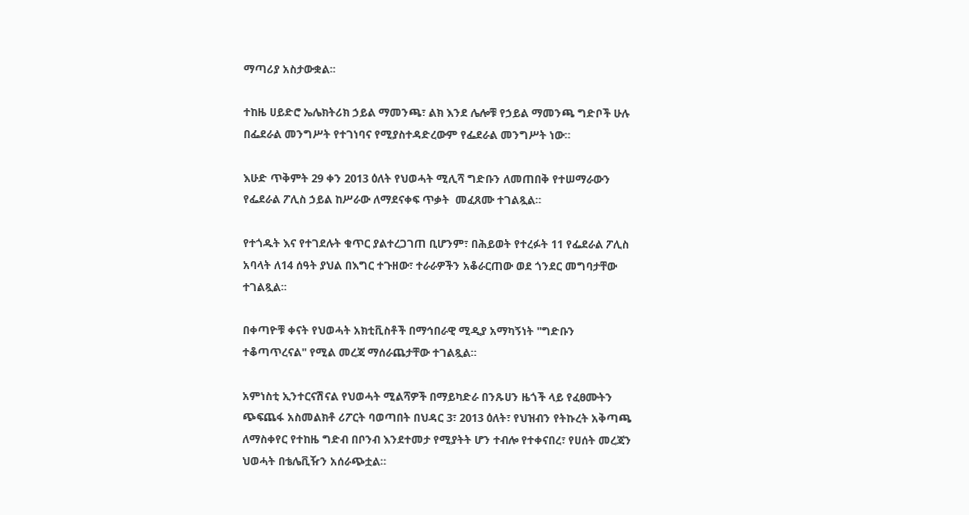ማጣሪያ አስታውቋል፡፡

ተከዜ ሀይድሮ ኤሌክትሪክ ኃይል ማመንጫ፣ ልክ እንደ ሌሎቹ የኃይል ማመንጫ ግድቦች ሁሉ በፌደራል መንግሥት የተገነባና የሚያስተዳድረውም የፌደራል መንግሥት ነው።

እሁድ ጥቅምት 29 ቀን 2013 ዕለት የህወሓት ሚሊሻ ግድቡን ለመጠበቅ የተሠማራውን የፌደራል ፖሊስ ኃይል ከሥራው ለማደናቀፍ ጥቃት  መፈጸሙ ተገልጿል።

የተጎዱት እና የተገደሉት ቁጥር ያልተረጋገጠ ቢሆንም፣ በሕይወት የተረፉት 11 የፌደራል ፖሊስ አባላት ለ14 ሰዓት ያህል በእግር ተጉዘው፣ ተራራዎችን አቆራርጠው ወደ ጎንደር መግባታቸው ተገልጿል፡፡

በቀጣዮቹ ቀናት የህወሓት አክቲቪስቶች በማኅበራዊ ሚዲያ አማካኝነት "ግድቡን ተቆጣጥረናል" የሚል መረጃ ማሰራጨታቸው ተገልጿል።

አምነስቲ ኢንተርናሽናል የህወሓት ሚልሻዎች በማይካድራ በንጹሀን ዜጎች ላይ የፈፀሙትን ጭፍጨፋ አስመልክቶ ሪፖርት ባወጣበት በህዳር 3፣ 2013 ዕለት፣ የህዝብን የትኩረት አቅጣጫ ለማስቀየር የተከዜ ግድብ በቦንብ እንደተመታ የሚያትት ሆን ተብሎ የተቀናበረ፣ የሀሰት መረጃን ህወሓት በቴሌቪዥን አሰራጭቷል።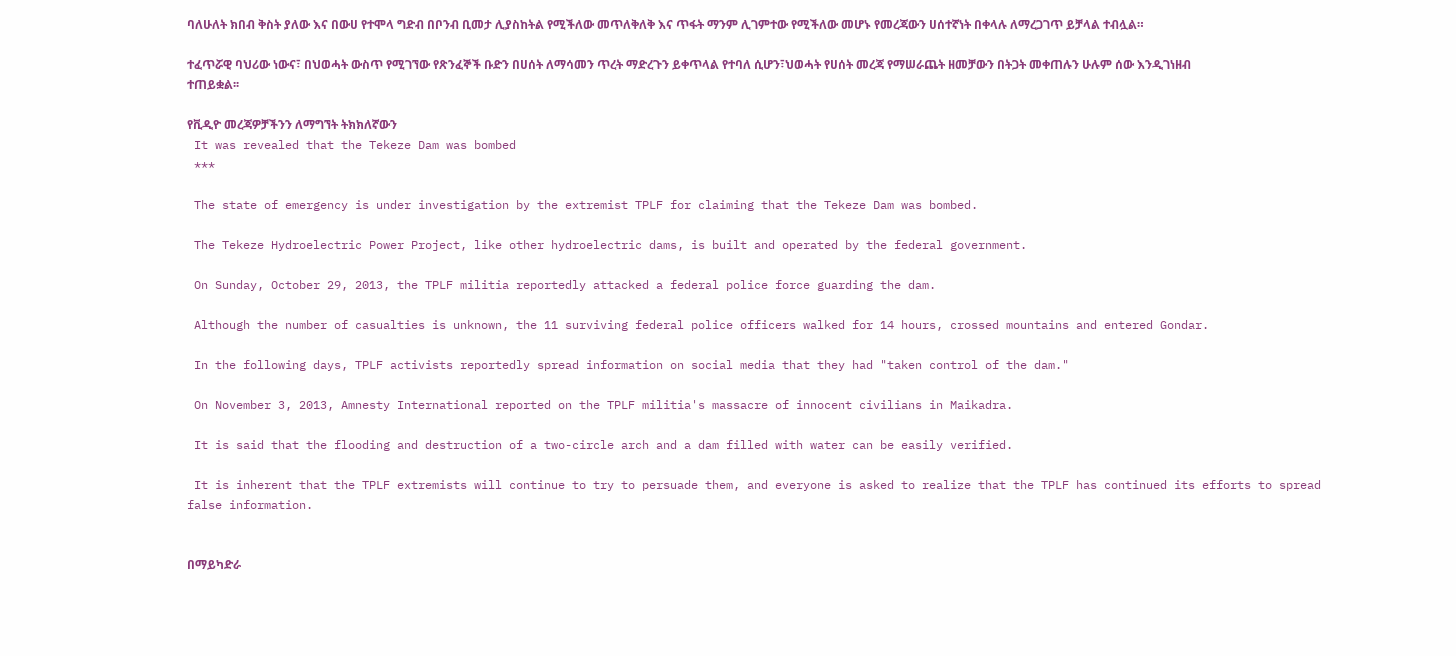ባለሁለት ክበብ ቅስት ያለው እና በውሀ የተሞላ ግድብ በቦንብ ቢመታ ሊያስከትል የሚችለው መጥለቅለቅ እና ጥፋት ማንም ሊገምተው የሚችለው መሆኑ የመረጃውን ሀሰተኛነት በቀላሉ ለማረጋገጥ ይቻላል ተብሏል።

ተፈጥሯዊ ባህሪው ነውና፣ በህወሓት ውስጥ የሚገኘው የጽንፈኞች ቡድን በሀሰት ለማሳመን ጥረት ማድረጉን ይቀጥላል የተባለ ሲሆን፣ህወሓት የሀሰት መረጃ የማሠራጨት ዘመቻውን በትጋት መቀጠሉን ሁሉም ሰው እንዲገነዘብ ተጠይቋል፡፡

የቪዲዮ መረጃዎቻችንን ለማግኘት ትክክለኛውን
 It was revealed that the Tekeze Dam was bombed
 ***

 The state of emergency is under investigation by the extremist TPLF for claiming that the Tekeze Dam was bombed.

 The Tekeze Hydroelectric Power Project, like other hydroelectric dams, is built and operated by the federal government.

 On Sunday, October 29, 2013, the TPLF militia reportedly attacked a federal police force guarding the dam.

 Although the number of casualties is unknown, the 11 surviving federal police officers walked for 14 hours, crossed mountains and entered Gondar.

 In the following days, TPLF activists reportedly spread information on social media that they had "taken control of the dam."

 On November 3, 2013, Amnesty International reported on the TPLF militia's massacre of innocent civilians in Maikadra.

 It is said that the flooding and destruction of a two-circle arch and a dam filled with water can be easily verified.

 It is inherent that the TPLF extremists will continue to try to persuade them, and everyone is asked to realize that the TPLF has continued its efforts to spread false information.


በማይካድራ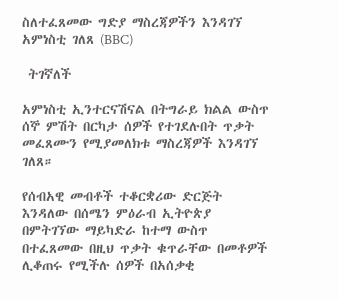ስለተፈጸመው ግድያ ማስረጃዎችን እንዳገኘ አምነስቲ ገለጸ (BBC)

 ትገኛለች

አምነስቲ ኢንተርናሽናል በትግራይ ክልል ውስጥ ሰኞ ምሽት በርካታ ሰዎች የተገደሉበት ጥቃት መፈጸሙን የሚያመለክቱ ማስረጃዎች እንዳገኘ ገለጸ።

የሰብአዊ መብቶች ተቆርቋሪው ድርጅት እንዳለው በሰሜን ምዕራብ ኢትዮጵያ በምትገኘው ማይካድራ ከተማ ውስጥ በተፈጸመው በዚህ ጥቃት ቁጥራቸው በመቶዎች ሊቆጠሩ የሚችሉ ሰዎች በአሰቃቂ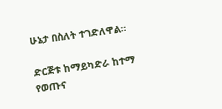ሁኔታ በስለት ተገድለዋል።

ድርጅቱ ከማይካድራ ከተማ የወጡና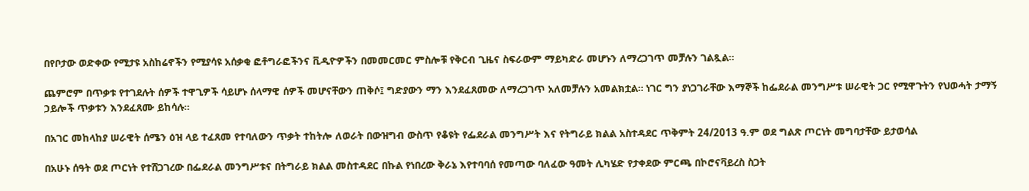በየቦታው ወድቀው የሚታዩ አስከሬኖችን የሚያሳዩ አሰቃቂ ፎቶግራፎችንና ቪዲዮዎችን በመመርመር ምስሎቹ የቅርብ ጊዜና ስፍራውም ማይካድራ መሆኑን ለማረጋገጥ መቻሉን ገልጿል።

ጨምሮም በጥቃቱ የተገደሉት ሰዎች ተዋጊዎች ሳይሆኑ ሰላማዊ ሰዎች መሆናቸውን ጠቅሶ፤ ግድያውን ማን እንደፈጸመው ለማረጋገጥ አለመቻሉን አመልክቷል። ነገር ግን ያነጋገራቸው እማኞች ከፌደራል መንግሥቱ ሠራዊት ጋር የሚዋጉትን የህወሓት ታማኝ ኃይሎች ጥቃቱን እንደፈጸሙ ይከሳሉ።

በአገር መከላከያ ሠራዊት ሰሜን ዕዝ ላይ ተፈጸመ የተባለውን ጥቃት ተከትሎ ለወራት በውዝግብ ውስጥ የቆዩት የፌደራል መንግሥት እና የትግራይ ክልል አስተዳደር ጥቅምት 24/2013 ዓ.ም ወደ ግልጽ ጦርነት መግባታቸው ይታወሳል

በአሁኑ ሰዓት ወደ ጦርነት የተሸጋገረው በፌደራል መንግሥቱና በትግራይ ክልል መስተዳደር በኩል የነበረው ቅራኔ እየተባባሰ የመጣው ባለፈው ዓመት ሊካሄድ የታቀደው ምርጫ በኮሮናቫይረስ ስጋት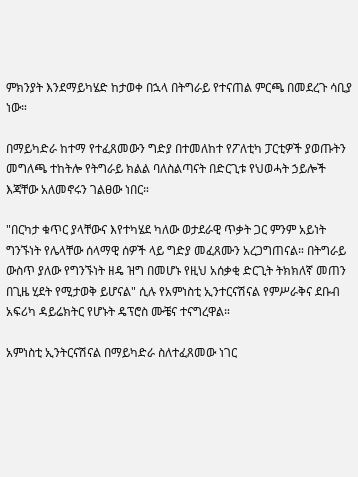ምክንያት እንደማይካሄድ ከታወቀ በኋላ በትግራይ የተናጠል ምርጫ በመደረጉ ሳቢያ ነው።

በማይካድራ ከተማ የተፈጸመውን ግድያ በተመለከተ የፖለቲካ ፓርቲዎች ያወጡትን መግለጫ ተከትሎ የትግራይ ክልል ባለስልጣናት በድርጊቱ የህወሓት ኃይሎች እጃቸው አለመኖሩን ገልፀው ነበር።

"በርካታ ቁጥር ያላቸውና እየተካሄደ ካለው ወታደራዊ ጥቃት ጋር ምንም አይነት ግንኙነት የሌላቸው ሰላማዊ ሰዎች ላይ ግድያ መፈጸሙን አረጋግጠናል። በትግራይ ውስጥ ያለው የግንኙነት ዘዴ ዝግ በመሆኑ የዚህ አሰቃቂ ድርጊት ትክክለኛ መጠን በጊዜ ሂደት የሚታወቅ ይሆናል" ሲሉ የአምነስቲ ኢንተርናሽናል የምሥራቅና ደቡብ አፍሪካ ዳይሬክትር የሆኑት ዴፕሮስ ሙቼና ተናግረዋል።

አምነስቲ ኢንትርናሽናል በማይካድራ ስለተፈጸመው ነገር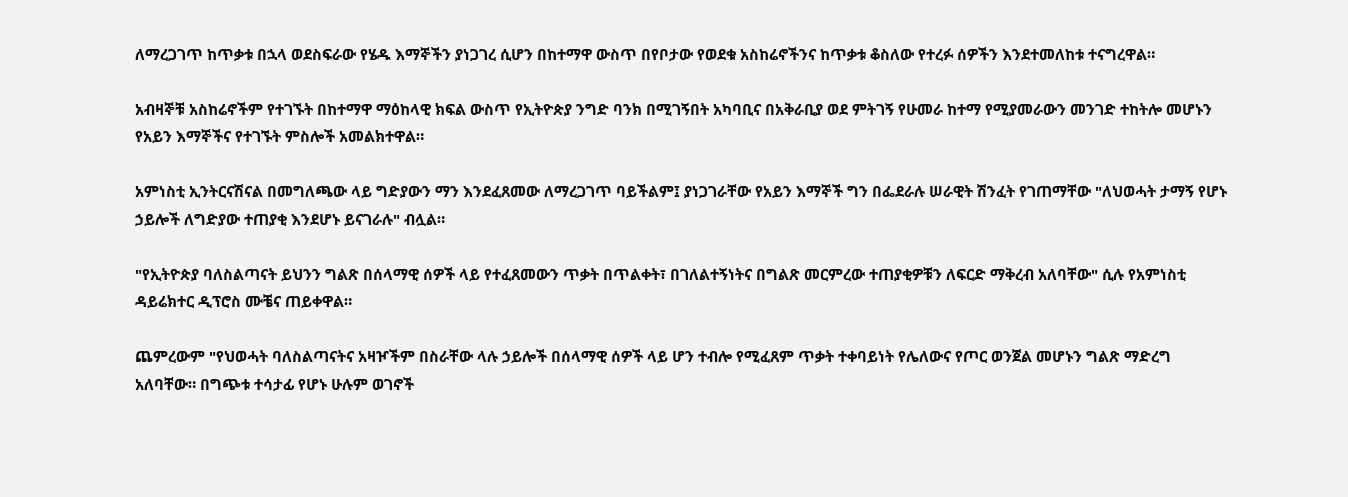ለማረጋገጥ ከጥቃቱ በኋላ ወደስፍራው የሄዱ እማኞችን ያነጋገረ ሲሆን በከተማዋ ውስጥ በየቦታው የወደቁ አስከሬኖችንና ከጥቃቱ ቆስለው የተረፉ ሰዎችን እንደተመለከቱ ተናግረዋል።

አብዛኞቹ አስከሬኖችም የተገኙት በከተማዋ ማዕከላዊ ክፍል ውስጥ የኢትዮጵያ ንግድ ባንክ በሚገኝበት አካባቢና በአቅራቢያ ወደ ምትገኝ የሁመራ ከተማ የሚያመራውን መንገድ ተከትሎ መሆኑን የአይን እማኞችና የተገኙት ምስሎች አመልክተዋል።

አምነስቲ ኢንትርናሽናል በመግለጫው ላይ ግድያውን ማን እንደፈጸመው ለማረጋገጥ ባይችልም፤ ያነጋገራቸው የአይን እማኞች ግን በፌደራሉ ሠራዊት ሽንፈት የገጠማቸው "ለህወሓት ታማኝ የሆኑ ኃይሎች ለግድያው ተጠያቂ እንደሆኑ ይናገራሉ" ብሏል።

"የኢትዮጵያ ባለስልጣናት ይህንን ግልጽ በሰላማዊ ሰዎች ላይ የተፈጸመውን ጥቃት በጥልቀት፣ በገለልተኝነትና በግልጽ መርምረው ተጠያቂዎቹን ለፍርድ ማቅረብ አለባቸው" ሲሉ የአምነስቲ ዳይሬክተር ዲፕሮስ ሙቼና ጠይቀዋል።

ጨምረውም "የህወሓት ባለስልጣናትና አዛዦችም በስራቸው ላሉ ኃይሎች በሰላማዊ ሰዎች ላይ ሆን ተብሎ የሚፈጸም ጥቃት ተቀባይነት የሌለውና የጦር ወንጀል መሆኑን ግልጽ ማድረግ አለባቸው። በግጭቱ ተሳታፊ የሆኑ ሁሉም ወገኖች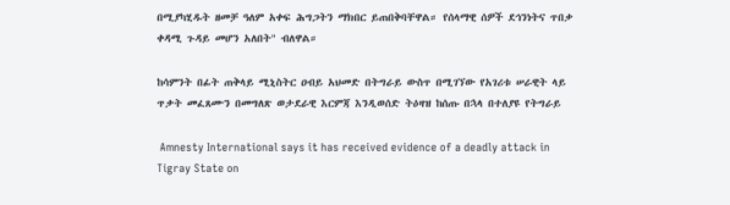በሚያካሂዱት ዘመቻ ዓለም አቀፍ ሕግጋትን ማክበር ይጠበቅባቸዋል። የሰላማዊ ሰዎች ደኅንነትና ጥበቃ ቀዳሚ ጉዳይ መሆን አለበት" ብለዋል።

ከሳምንት በፊት ጠቅላይ ሚኒስትር ዐብይ አህመድ በትግራይ ውስጥ በሚገኘው የአገሪቱ ሠራዊት ላይ ጥቃት መፈጸሙን በመግለጽ ወታደራዊ እርምጃ እንዲወሰድ ትዕዛዝ ከሰጡ በኋላ በተለያዩ የትግራይ

 Amnesty International says it has received evidence of a deadly attack in Tigray State on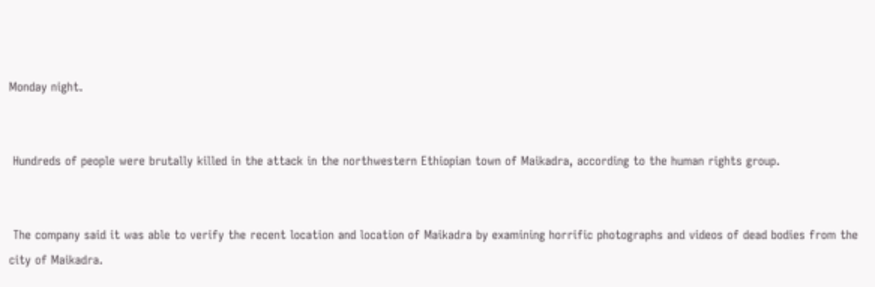Monday night.


 Hundreds of people were brutally killed in the attack in the northwestern Ethiopian town of Maikadra, according to the human rights group.


 The company said it was able to verify the recent location and location of Maikadra by examining horrific photographs and videos of dead bodies from the city of Maikadra.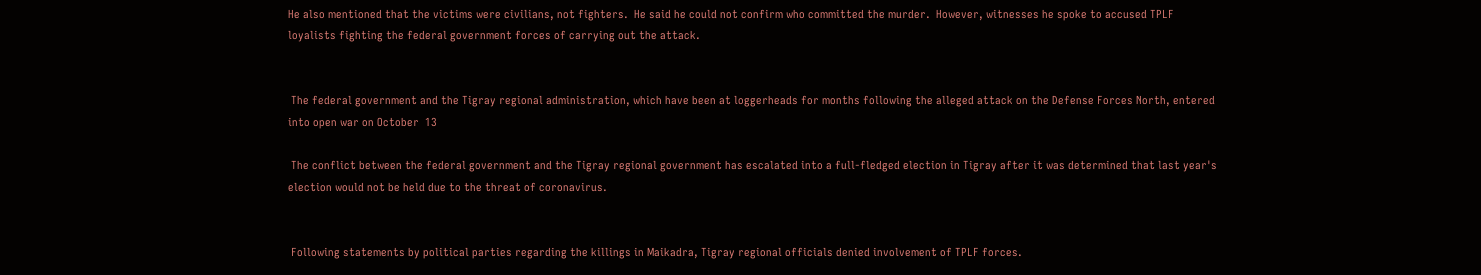He also mentioned that the victims were civilians, not fighters.  He said he could not confirm who committed the murder.  However, witnesses he spoke to accused TPLF loyalists fighting the federal government forces of carrying out the attack.


 The federal government and the Tigray regional administration, which have been at loggerheads for months following the alleged attack on the Defense Forces North, entered into open war on October  13

 The conflict between the federal government and the Tigray regional government has escalated into a full-fledged election in Tigray after it was determined that last year's election would not be held due to the threat of coronavirus.


 Following statements by political parties regarding the killings in Maikadra, Tigray regional officials denied involvement of TPLF forces.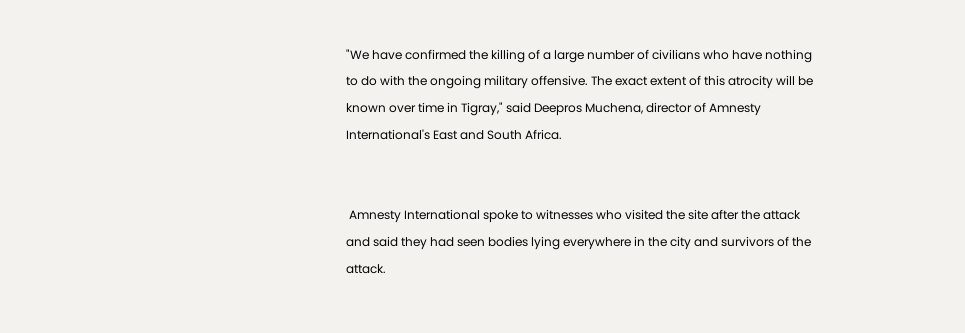"We have confirmed the killing of a large number of civilians who have nothing to do with the ongoing military offensive. The exact extent of this atrocity will be known over time in Tigray," said Deepros Muchena, director of Amnesty International's East and South Africa.


 Amnesty International spoke to witnesses who visited the site after the attack and said they had seen bodies lying everywhere in the city and survivors of the attack.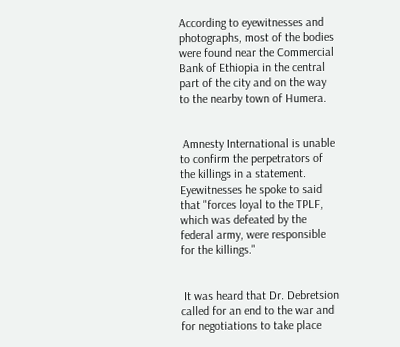According to eyewitnesses and photographs, most of the bodies were found near the Commercial Bank of Ethiopia in the central part of the city and on the way to the nearby town of Humera.


 Amnesty International is unable to confirm the perpetrators of the killings in a statement.  Eyewitnesses he spoke to said that "forces loyal to the TPLF, which was defeated by the federal army, were responsible for the killings."


 It was heard that Dr. Debretsion called for an end to the war and for negotiations to take place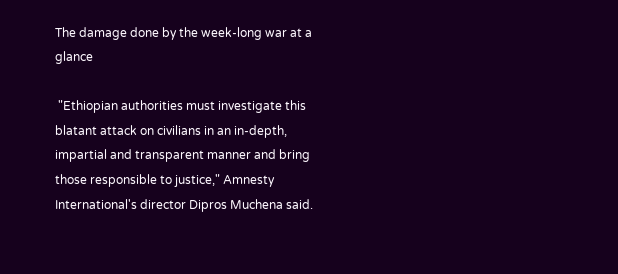The damage done by the week-long war at a glance

 "Ethiopian authorities must investigate this blatant attack on civilians in an in-depth, impartial and transparent manner and bring those responsible to justice," Amnesty International's director Dipros Muchena said.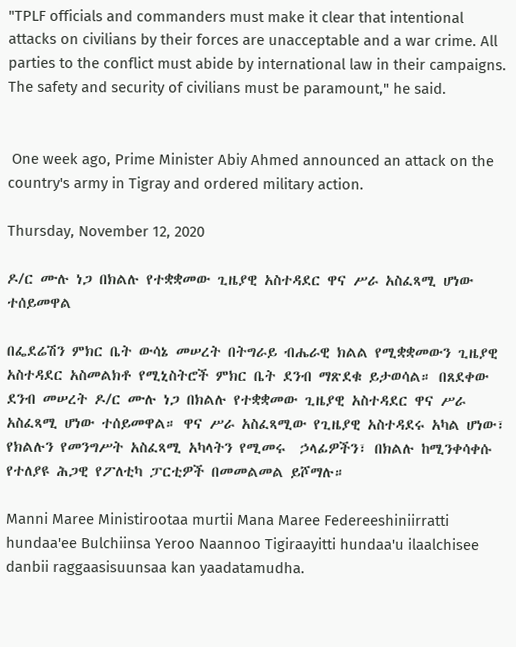"TPLF officials and commanders must make it clear that intentional attacks on civilians by their forces are unacceptable and a war crime. All parties to the conflict must abide by international law in their campaigns. The safety and security of civilians must be paramount," he said.


 One week ago, Prime Minister Abiy Ahmed announced an attack on the country's army in Tigray and ordered military action.

Thursday, November 12, 2020

ዶ/ር ሙሉ ነጋ በክልሉ የተቋቋመው ጊዜያዊ አስተዳደር ዋና ሥራ አስፈጻሚ ሆነው ተሰይመዋል

በፌደሬሽን ምክር ቤት ውሳኔ መሠረት በትግራይ ብሔራዊ ክልል የሚቋቋመውን ጊዜያዊ አስተዳደር አስመልክቶ የሚኒስትሮች ምክር ቤት ደንብ ማጽደቁ ይታወሳል። በጸደቀው ደንብ መሠረት ዶ/ር ሙሉ ነጋ በክልሉ የተቋቋመው ጊዜያዊ አስተዳደር ዋና ሥራ አስፈጻሚ ሆነው ተሰይመዋል። ዋና ሥራ አስፈጻሚው የጊዜያዊ አስተዳደሩ አካል ሆነው፣ የክልሉን የመንግሥት አስፈጻሚ አካላትን የሚመሩ  ኃላፊዎችን፣ በክልሉ ከሚንቀሳቀሱ የተለያዩ ሕጋዊ የፖለቲካ ፓርቲዎች በመመልመል ይሾማሉ።

Manni Maree Ministirootaa murtii Mana Maree Federeeshiniirratti hundaa'ee Bulchiinsa Yeroo Naannoo Tigiraayitti hundaa'u ilaalchisee danbii raggaasisuunsaa kan yaadatamudha.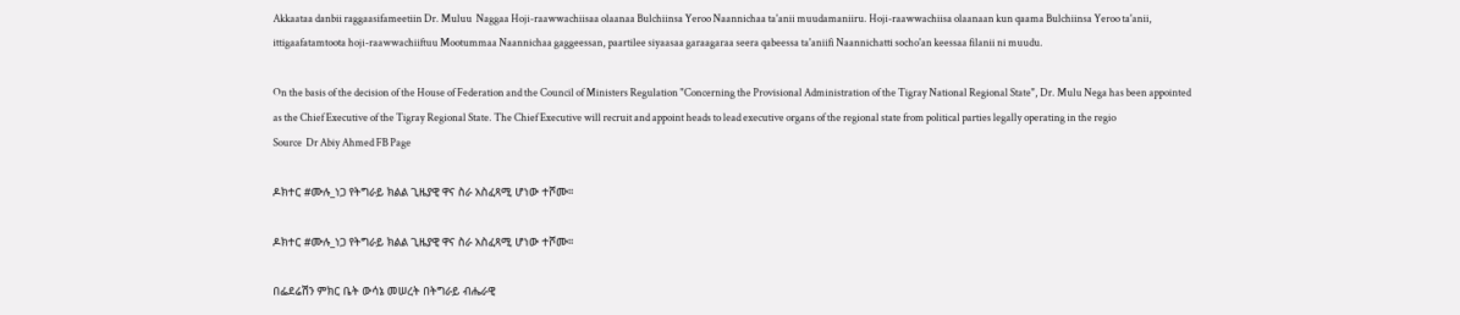Akkaataa danbii raggaasifameetiin Dr. Muluu  Naggaa Hoji-raawwachiisaa olaanaa Bulchiinsa Yeroo Naannichaa ta'anii muudamaniiru. Hoji-raawwachiisa olaanaan kun qaama Bulchiinsa Yeroo ta'anii, ittigaafatamtoota hoji-raawwachiiftuu Mootummaa Naannichaa gaggeessan, paartilee siyaasaa garaagaraa seera qabeessa ta'aniifi Naannichatti socho'an keessaa filanii ni muudu.

On the basis of the decision of the House of Federation and the Council of Ministers Regulation "Concerning the Provisional Administration of the Tigray National Regional State", Dr. Mulu Nega has been appointed as the Chief Executive of the Tigray Regional State. The Chief Executive will recruit and appoint heads to lead executive organs of the regional state from political parties legally operating in the regio
Source  Dr Abiy Ahmed FB Page

ዶክተር #ሙሉ_ነጋ የትግራይ ክልል ጊዜያዊ ዋና ስራ አስፈጻሚ ሆነው ተሾሙ።

ዶክተር #ሙሉ_ነጋ የትግራይ ክልል ጊዜያዊ ዋና ስራ አስፈጻሚ ሆነው ተሾሙ።

በፌደሬሽን ምክር ቤት ውሳኔ መሠረት በትግራይ ብሔራዊ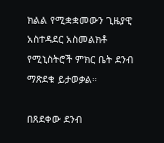ክልል የሚቋቋመውን ጊዜያዊ አስተዳደር አስመልክቶ የሚኒስትሮች ምክር ቤት ደንብ ማጽደቁ ይታወቃል።

በጸደቀው ደንብ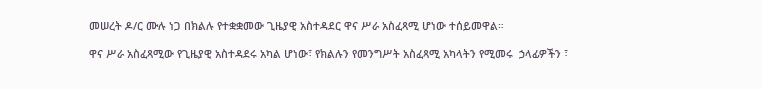መሠረት ዶ/ር ሙሉ ነጋ በክልሉ የተቋቋመው ጊዜያዊ አስተዳደር ዋና ሥራ አስፈጻሚ ሆነው ተሰይመዋል።

ዋና ሥራ አስፈጻሚው የጊዜያዊ አስተዳደሩ አካል ሆነው፣ የክልሉን የመንግሥት አስፈጻሚ አካላትን የሚመሩ  ኃላፊዎችን ፣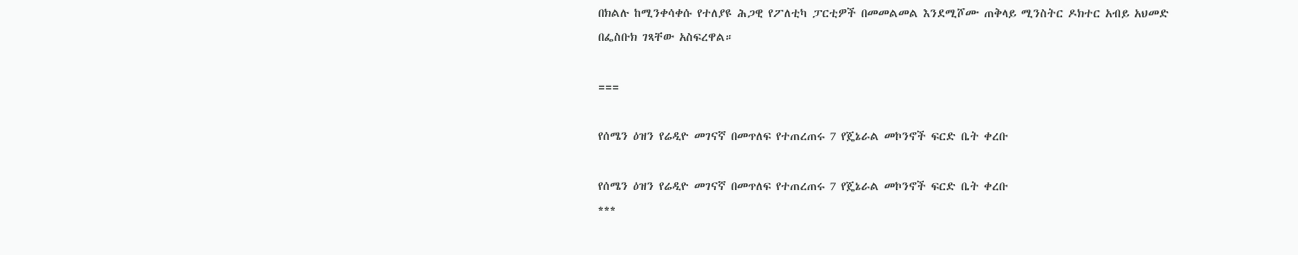በክልሉ ከሚንቀሳቀሱ የተለያዩ ሕጋዊ የፖለቲካ ፓርቲዎች በመመልመል እንደሚሾሙ ጠቅላይ ሚንስትር ዶክተር አብይ አህመድ በፌስቡክ ገጻቸው አስፍረዋል።

===

የሰሜን ዕዝን የሬዲዮ መገናኛ በመጥለፍ የተጠረጠሩ 7 የጄኔራል መኮንኖች ፍርድ ቤት ቀረቡ

የሰሜን ዕዝን የሬዲዮ መገናኛ በመጥለፍ የተጠረጠሩ 7 የጄኔራል መኮንኖች ፍርድ ቤት ቀረቡ
***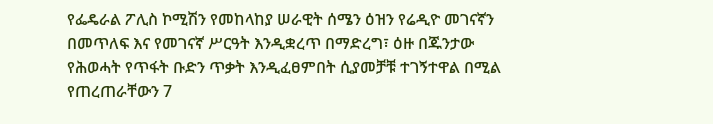የፌዴራል ፖሊስ ኮሚሽን የመከላከያ ሠራዊት ሰሜን ዕዝን የሬዲዮ መገናኛን በመጥለፍ እና የመገናኛ ሥርዓት እንዲቋረጥ በማድረግ፣ ዕዙ በጁንታው የሕወሓት የጥፋት ቡድን ጥቃት እንዲፈፀምበት ሲያመቻቹ ተገኝተዋል በሚል የጠረጠራቸውን 7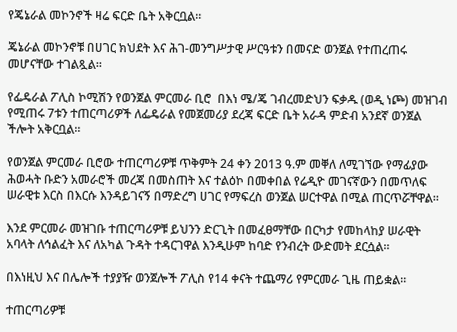የጄኔራል መኮንኖች ዛሬ ፍርድ ቤት አቅርቧል።

ጄኔራል መኮንኖቹ በሀገር ክህደት እና ሕገ-መንግሥታዊ ሥርዓቱን በመናድ ወንጀል የተጠረጠሩ መሆናቸው ተገልጿል።

የፌዴራል ፖሊስ ኮሚሽን የወንጀል ምርመራ ቢሮ  በእነ ሜ/ጄ ገብረመድህን ፍቃዱ (ወዲ ነጮ) መዝገብ የሚጠሩ 7ቱን ተጠርጣሪዎች ለፌዴራል የመጀመሪያ ደረጃ ፍርድ ቤት አራዳ ምድብ አንደኛ ወንጀል ችሎት አቅርቧል።

የወንጀል ምርመራ ቢሮው ተጠርጣሪዎቹ ጥቅምት 24 ቀን 2013 ዓ.ም መቐለ ለሚገኘው የማፊያው ሕወሓት ቡድን አመራሮች መረጃ በመስጠት እና ተልዕኮ በመቀበል የሬዲዮ መገናኛውን በመጥለፍ ሠራዊቱ እርስ በእርሱ እንዳይገናኝ በማድረግ ሀገር የማፍረስ ወንጀል ሠርተዋል በሚል ጠርጥሯቸዋል።

እንደ ምርመራ መዝገቡ ተጠርጣሪዎቹ ይህንን ድርጊት በመፈፀማቸው በርካታ የመከላከያ ሠራዊት አባላት ለኅልፈት እና ለአካል ጉዳት ተዳርገዋል እንዲሁም ከባድ የንብረት ውድመት ደርሷል።

በእነዚህ እና በሌሎች ተያያዥ ወንጀሎች ፖሊስ የ14 ቀናት ተጨማሪ የምርመራ ጊዜ ጠይቋል።

ተጠርጣሪዎቹ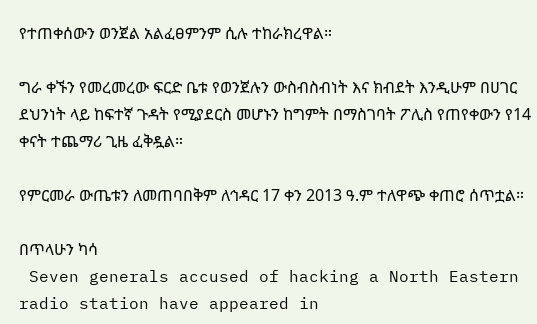የተጠቀሰውን ወንጀል አልፈፀምንም ሲሉ ተከራክረዋል።

ግራ ቀኙን የመረመረው ፍርድ ቤቱ የወንጀሉን ውስብስብነት እና ክብደት እንዲሁም በሀገር ደህንነት ላይ ከፍተኛ ጉዳት የሚያደርስ መሆኑን ከግምት በማስገባት ፖሊስ የጠየቀውን የ14 ቀናት ተጨማሪ ጊዜ ፈቅዷል።

የምርመራ ውጤቱን ለመጠባበቅም ለኅዳር 17 ቀን 2013 ዓ.ም ተለዋጭ ቀጠሮ ሰጥቷል።

በጥላሁን ካሳ
 Seven generals accused of hacking a North Eastern radio station have appeared in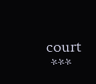court
 ***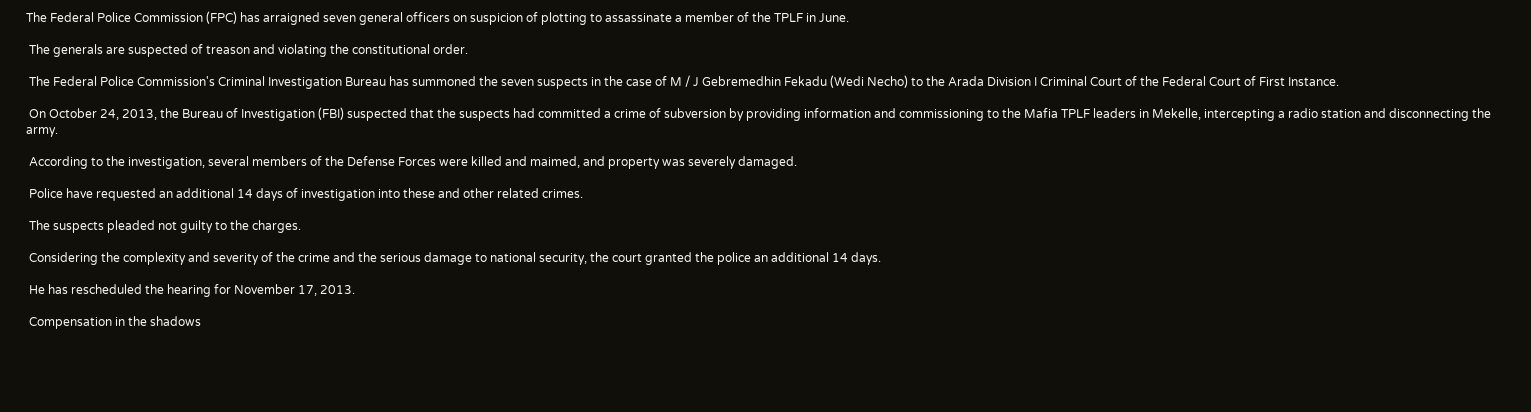The Federal Police Commission (FPC) has arraigned seven general officers on suspicion of plotting to assassinate a member of the TPLF in June.

 The generals are suspected of treason and violating the constitutional order.

 The Federal Police Commission's Criminal Investigation Bureau has summoned the seven suspects in the case of M / J Gebremedhin Fekadu (Wedi Necho) to the Arada Division I Criminal Court of the Federal Court of First Instance.

 On October 24, 2013, the Bureau of Investigation (FBI) suspected that the suspects had committed a crime of subversion by providing information and commissioning to the Mafia TPLF leaders in Mekelle, intercepting a radio station and disconnecting the army.

 According to the investigation, several members of the Defense Forces were killed and maimed, and property was severely damaged.

 Police have requested an additional 14 days of investigation into these and other related crimes.

 The suspects pleaded not guilty to the charges.

 Considering the complexity and severity of the crime and the serious damage to national security, the court granted the police an additional 14 days.

 He has rescheduled the hearing for November 17, 2013.

 Compensation in the shadows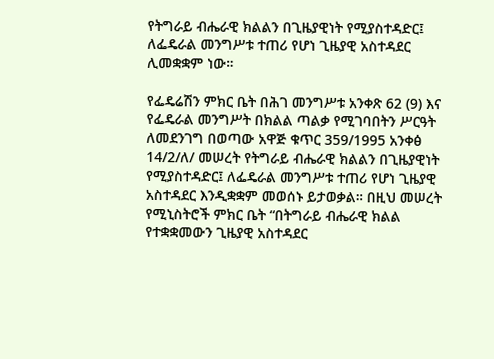የትግራይ ብሔራዊ ክልልን በጊዜያዊነት የሚያስተዳድር፤ ለፌዴራል መንግሥቱ ተጠሪ የሆነ ጊዜያዊ አስተዳደር ሊመቋቋም ነው።

የፌዴሬሽን ምክር ቤት በሕገ መንግሥቱ አንቀጽ 62 (9) እና የፌዴራል መንግሥት በክልል ጣልቃ የሚገባበትን ሥርዓት ለመደንገግ በወጣው አዋጅ ቁጥር 359/1995 አንቀፅ 14/2/ለ/ መሠረት የትግራይ ብሔራዊ ክልልን በጊዜያዊነት የሚያስተዳድር፤ ለፌዴራል መንግሥቱ ተጠሪ የሆነ ጊዜያዊ አስተዳደር እንዲቋቋም መወሰኑ ይታወቃል። በዚህ መሠረት የሚኒስትሮች ምክር ቤት “በትግራይ ብሔራዊ ክልል የተቋቋመውን ጊዜያዊ አስተዳደር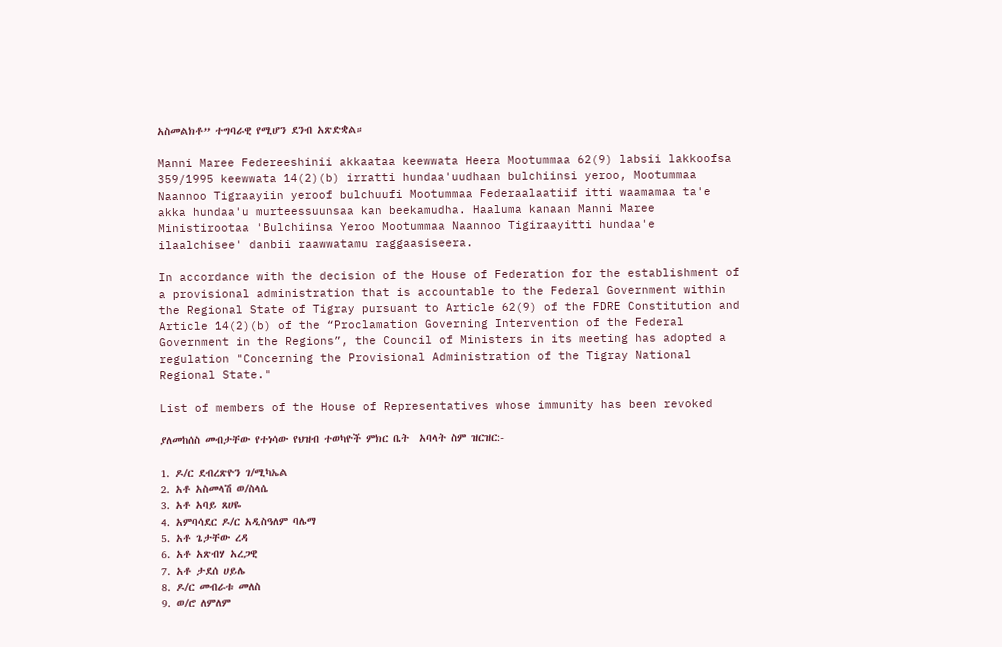አስመልክቶ” ተግባራዊ የሚሆን ደንብ አጽድቋል።

Manni Maree Federeeshinii akkaataa keewwata Heera Mootummaa 62(9) labsii lakkoofsa 359/1995 keewwata 14(2)(b) irratti hundaa'uudhaan bulchiinsi yeroo, Mootummaa Naannoo Tigraayiin yeroof bulchuufi Mootummaa Federaalaatiif itti waamamaa ta'e akka hundaa'u murteessuunsaa kan beekamudha. Haaluma kanaan Manni Maree Ministirootaa 'Bulchiinsa Yeroo Mootummaa Naannoo Tigiraayitti hundaa'e ilaalchisee' danbii raawwatamu raggaasiseera.

In accordance with the decision of the House of Federation for the establishment of a provisional administration that is accountable to the Federal Government within the Regional State of Tigray pursuant to Article 62(9) of the FDRE Constitution and Article 14(2)(b) of the “Proclamation Governing Intervention of the Federal Government in the Regions”, the Council of Ministers in its meeting has adopted a regulation "Concerning the Provisional Administration of the Tigray National Regional State."

List of members of the House of Representatives whose immunity has been revoked

ያለመከሰስ መብታቸው የተነሳው የህዝብ ተወካዮች ምክር ቤት  አባላት ስም ዝርዝር:-

1. ዶ/ር ደብረጽዮን ገ/ሚካኤል
2. አቶ አስመላሽ ወ/ስላሴ
3. አቶ አባይ ጸሀዬ
4. አምባሳደር ዶ/ር አዲስዓለም ባሌማ
5. አቶ ጌታቸው ረዳ
6. አቶ አጽብሃ አረጋዊ
7. አቶ ታደሰ ሀይሌ
8. ዶ/ር መብራቱ መለስ
9. ወ/ሮ ለምለም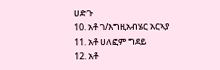ሀድጉ
10. አቶ ገ/እግዚአብሄር አርኣያ
11. አቶ ሀለፎም ግደይ
12. አቶ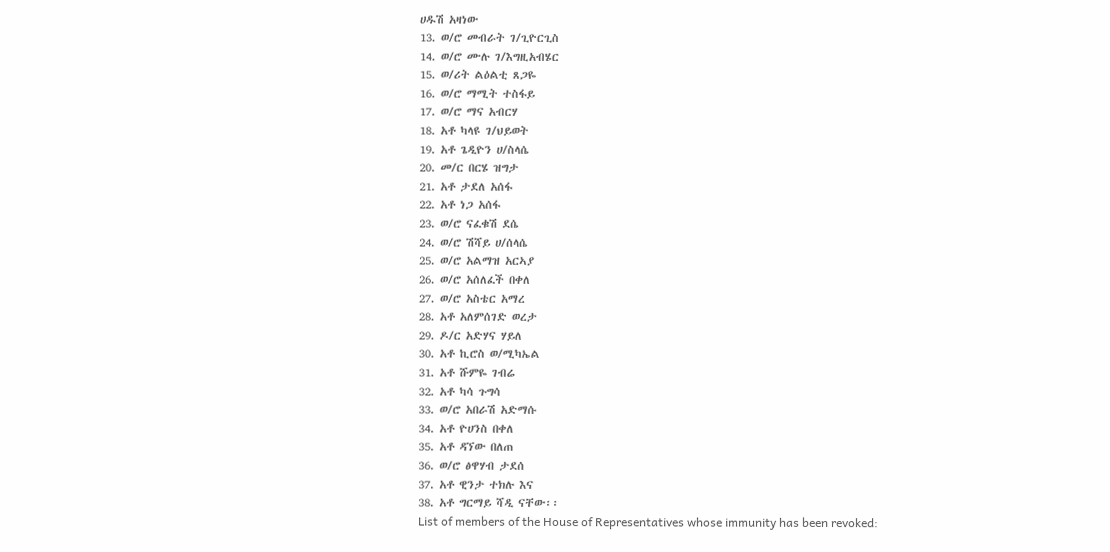ሀዱሽ አዛነው
13. ወ/ሮ መብራት ገ/ጊዮርጊስ
14. ወ/ሮ ሙሉ ገ/እግዚአብሄር
15. ወ/ሪት ልዕልቲ ጸጋዬ
16. ወ/ሮ ማሚት ተስፋይ
17. ወ/ሮ ማና አብርሃ
18. አቶ ካላዩ ገ/ህይወት
19. አቶ ጌዲዮን ሀ/ስላሴ
20. መ/ር በርሄ ዝግታ
21. አቶ ታደለ አሰፋ
22. አቶ ነጋ አሰፋ
23. ወ/ሮ ናፈቁሽ ደሴ
24. ወ/ሮ ሽሻይ ሀ/ሰላሴ
25. ወ/ሮ አልማዝ አርኣያ
26. ወ/ሮ አሰለፈች በቀለ
27. ወ/ሮ አስቴር አማረ
28. አቶ አለምሰገድ ወረታ
29. ዶ/ር አድሃና ሃይለ
30. አቶ ኪሮስ ወ/ሚካኤል
31. አቶ ሹምዬ ገብሬ
32. አቶ ካሳ ጉግሳ
33. ወ/ሮ አበራሽ አድማሱ
34. አቶ ዮሀንስ በቀለ
35. አቶ ዳኘው በለጠ
36. ወ/ሮ ፅዋሃብ ታደሰ
37. አቶ ዊንታ ተክሉ እና
38. አቶ ግርማይ ሻዲ ናቸው፡፡
List of members of the House of Representatives whose immunity has been revoked: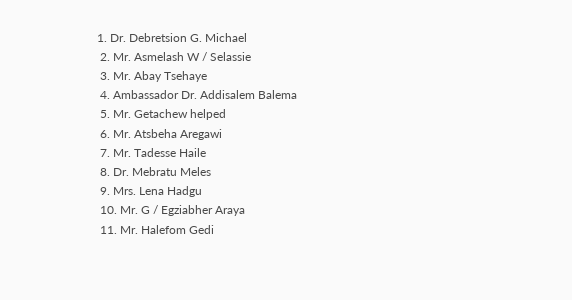1. Dr. Debretsion G. Michael
 2. Mr. Asmelash W / Selassie
 3. Mr. Abay Tsehaye
 4. Ambassador Dr. Addisalem Balema
 5. Mr. Getachew helped
 6. Mr. Atsbeha Aregawi
 7. Mr. Tadesse Haile
 8. Dr. Mebratu Meles
 9. Mrs. Lena Hadgu
 10. Mr. G / Egziabher Araya
 11. Mr. Halefom Gedi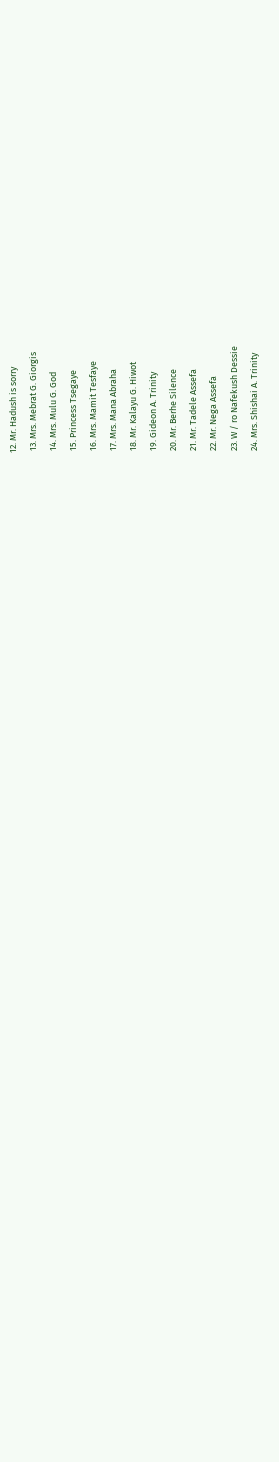12. Mr. Hadush is sorry
 13. Mrs. Mebrat G. Giorgis
 14. Mrs. Mulu G. God
 15. Princess Tsegaye
 16. Mrs. Mamit Tesfaye
 17. Mrs. Mana Abraha
 18. Mr. Kalayu G. Hiwot
 19. Gideon A. Trinity
 20. Mr. Berhe Silence
 21. Mr. Tadele Assefa
 22. Mr. Nega Assefa
 23. W / ro Nafekush Dessie
 24. Mrs. Shishai A. Trinity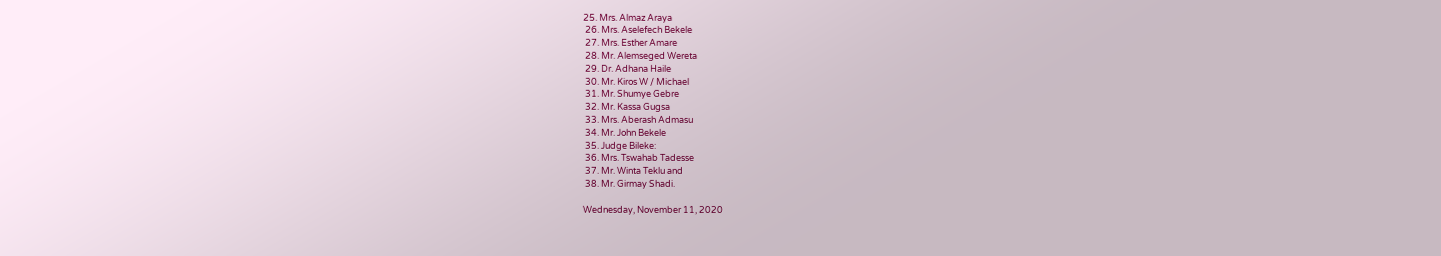25. Mrs. Almaz Araya
 26. Mrs. Aselefech Bekele
 27. Mrs. Esther Amare
 28. Mr. Alemseged Wereta
 29. Dr. Adhana Haile
 30. Mr. Kiros W / Michael
 31. Mr. Shumye Gebre
 32. Mr. Kassa Gugsa
 33. Mrs. Aberash Admasu
 34. Mr. John Bekele
 35. Judge Bileke:
 36. Mrs. Tswahab Tadesse
 37. Mr. Winta Teklu and
 38. Mr. Girmay Shadi.

Wednesday, November 11, 2020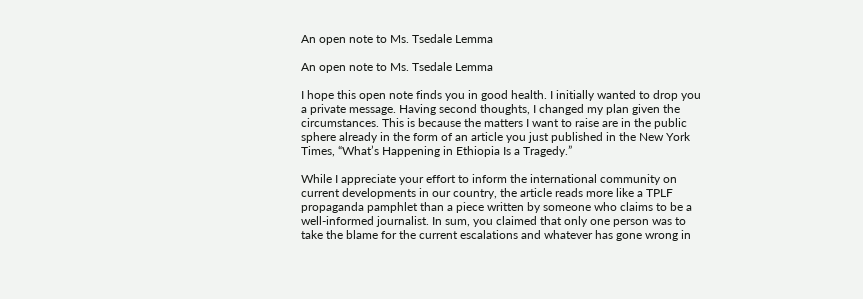An open note to Ms. Tsedale Lemma

An open note to Ms. Tsedale Lemma

I hope this open note finds you in good health. I initially wanted to drop you a private message. Having second thoughts, I changed my plan given the circumstances. This is because the matters I want to raise are in the public sphere already in the form of an article you just published in the New York Times, “What’s Happening in Ethiopia Is a Tragedy.”

While I appreciate your effort to inform the international community on current developments in our country, the article reads more like a TPLF propaganda pamphlet than a piece written by someone who claims to be a well-informed journalist. In sum, you claimed that only one person was to take the blame for the current escalations and whatever has gone wrong in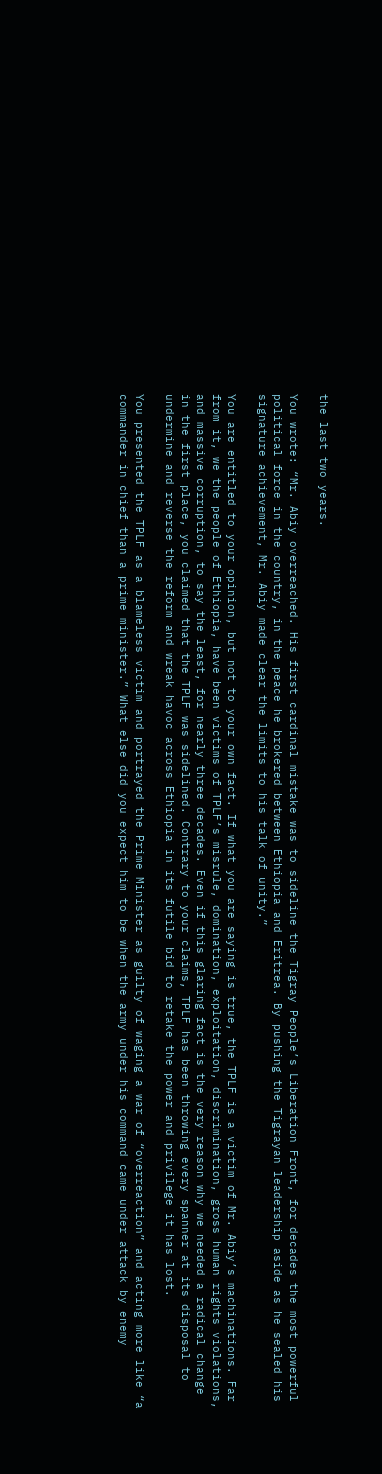the last two years.

You wrote: “Mr. Abiy overreached. His first cardinal mistake was to sideline the Tigray People’s Liberation Front, for decades the most powerful political force in the country, in the peace he brokered between Ethiopia and Eritrea. By pushing the Tigrayan leadership aside as he sealed his signature achievement, Mr. Abiy made clear the limits to his talk of unity.”

You are entitled to your opinion, but not to your own fact. If what you are saying is true, the TPLF is a victim of Mr. Abiy’s machinations. Far from it, we the people of Ethiopia, have been victims of TPLF’s misrule, domination, exploitation, discrimination, gross human rights violations, and massive corruption, to say the least, for nearly three decades. Even if this glaring fact is the very reason why we needed a radical change in the first place, you claimed that the TPLF was sidelined. Contrary to your claims, TPLF has been throwing every spanner at its disposal to undermine and reverse the reform and wreak havoc across Ethiopia in its futile bid to retake the power and privilege it has lost.

You presented the TPLF as a blameless victim and portrayed the Prime Minister as guilty of waging a war of “overreaction” and acting more like “a commander in chief than a prime minister.” What else did you expect him to be when the army under his command came under attack by enemy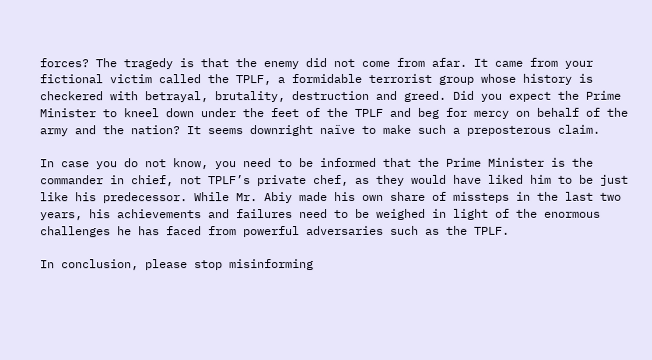forces? The tragedy is that the enemy did not come from afar. It came from your fictional victim called the TPLF, a formidable terrorist group whose history is checkered with betrayal, brutality, destruction and greed. Did you expect the Prime Minister to kneel down under the feet of the TPLF and beg for mercy on behalf of the army and the nation? It seems downright naïve to make such a preposterous claim.

In case you do not know, you need to be informed that the Prime Minister is the commander in chief, not TPLF’s private chef, as they would have liked him to be just like his predecessor. While Mr. Abiy made his own share of missteps in the last two years, his achievements and failures need to be weighed in light of the enormous challenges he has faced from powerful adversaries such as the TPLF.

In conclusion, please stop misinforming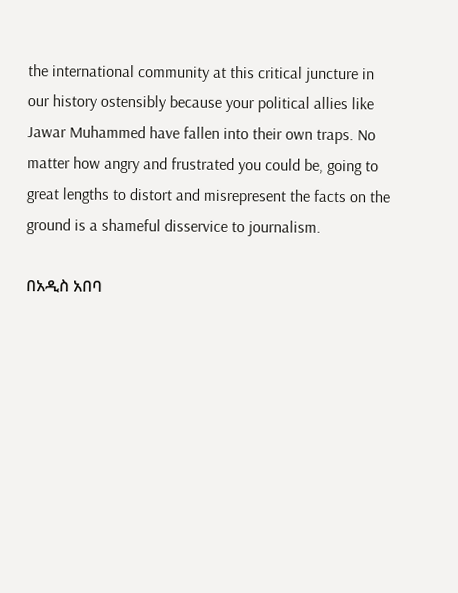the international community at this critical juncture in our history ostensibly because your political allies like Jawar Muhammed have fallen into their own traps. No matter how angry and frustrated you could be, going to great lengths to distort and misrepresent the facts on the ground is a shameful disservice to journalism.

በአዲስ አበባ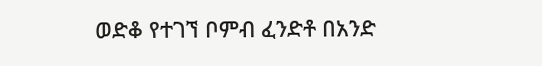ወድቆ የተገኘ ቦምብ ፈንድቶ በአንድ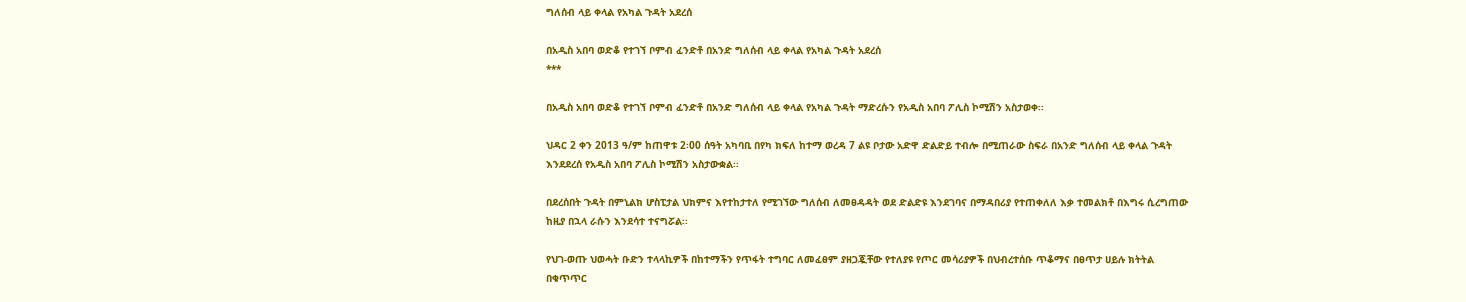ግለሰብ ላይ ቀላል የአካል ጉዳት አደረሰ

በአዲስ አበባ ወድቆ የተገኘ ቦምብ ፈንድቶ በአንድ ግለሰብ ላይ ቀላል የአካል ጉዳት አደረሰ
***

በአዲስ አበባ ወድቆ የተገኘ ቦምብ ፈንድቶ በአንድ ግለሰብ ላይ ቀላል የአካል ጉዳት ማድረሱን የአዲስ አበባ ፖሊስ ኮሚሽን አስታወቀ፡፡

ህዳር 2 ቀን 2013 ዓ/ም ከጠዋቱ 2፡00 ሰዓት አካባቢ በየካ ክፍለ ከተማ ወረዳ 7 ልዩ ቦታው አድዋ ድልድይ ተብሎ በሚጠራው ስፍራ በአንድ ግለሰብ ላይ ቀላል ጉዳት እንደደረሰ የአዲስ አበባ ፖሊስ ኮሚሽን አስታውቋል፡፡

በደረሰበት ጉዳት በምኒልክ ሆስፒታል ህክምና እየተከታተለ የሚገኘው ግለሰብ ለመፀዳዳት ወደ ድልድዩ እንደገባና በማዳበሪያ የተጠቀለለ እቃ ተመልክቶ በእግሩ ሲረግጠው ከዚያ በኋላ ራሱን እንደሳተ ተናግሯል፡፡

የህገ-ወጡ ህወሓት ቡድን ተላላኪዎች በከተማችን የጥፋት ተግባር ለመፈፀም ያዘጋጇቸው የተለያዩ የጦር መሳሪያዎች በህብረተሰቡ ጥቆማና በፀጥታ ሀይሉ ክትትል በቁጥጥር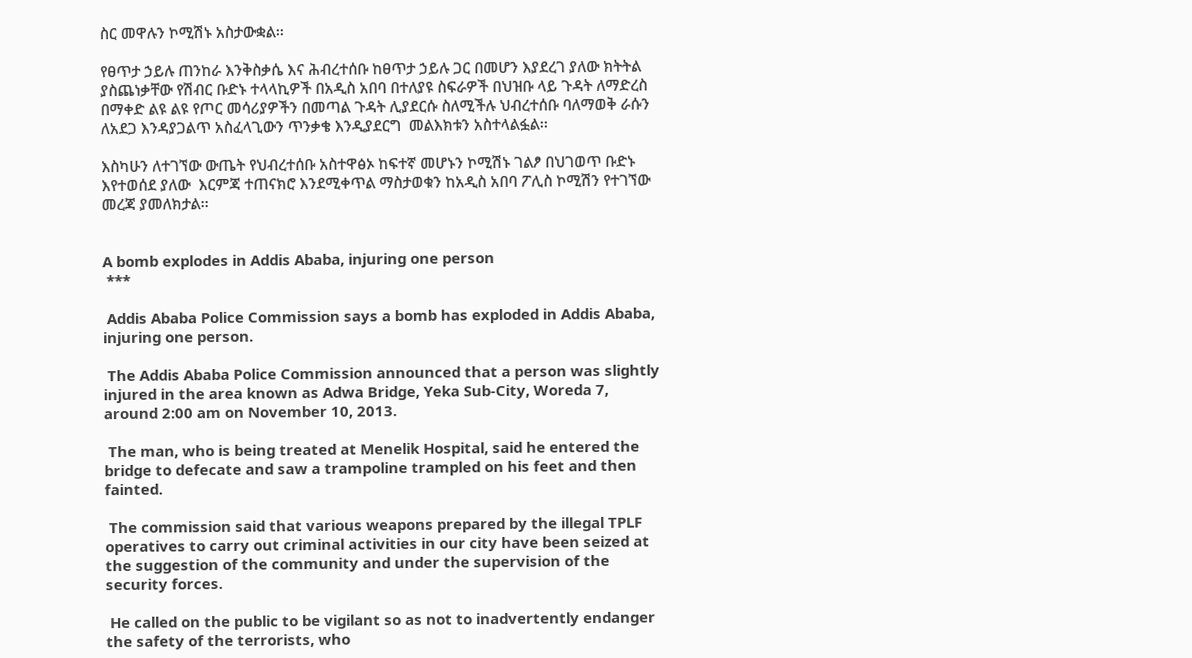ስር መዋሉን ኮሚሽኑ አስታውቋል፡፡

የፀጥታ ኃይሉ ጠንከራ እንቅስቃሴ እና ሕብረተሰቡ ከፀጥታ ኃይሉ ጋር በመሆን እያደረገ ያለው ክትትል ያስጨነቃቸው የሽብር ቡድኑ ተላላኪዎች በአዲስ አበባ በተለያዩ ስፍራዎች በህዝቡ ላይ ጉዳት ለማድረስ በማቀድ ልዩ ልዩ የጦር መሳሪያዎችን በመጣል ጉዳት ሊያደርሱ ስለሚችሉ ህብረተሰቡ ባለማወቅ ራሱን ለአደጋ እንዳያጋልጥ አስፈላጊውን ጥንቃቄ እንዲያደርግ  መልእክቱን አስተላልፏል፡፡

እስካሁን ለተገኘው ውጤት የህብረተሰቡ አስተዋፅኦ ከፍተኛ መሆኑን ኮሚሽኑ ገልፆ በህገወጥ ቡድኑ እየተወሰደ ያለው  እርምጃ ተጠናክሮ እንደሚቀጥል ማስታወቁን ከአዲስ አበባ ፖሊስ ኮሚሽን የተገኘው መረጃ ያመለክታል፡፡


A bomb explodes in Addis Ababa, injuring one person
 ***

 Addis Ababa Police Commission says a bomb has exploded in Addis Ababa, injuring one person.

 The Addis Ababa Police Commission announced that a person was slightly injured in the area known as Adwa Bridge, Yeka Sub-City, Woreda 7, around 2:00 am on November 10, 2013.

 The man, who is being treated at Menelik Hospital, said he entered the bridge to defecate and saw a trampoline trampled on his feet and then fainted.

 The commission said that various weapons prepared by the illegal TPLF operatives to carry out criminal activities in our city have been seized at the suggestion of the community and under the supervision of the security forces.

 He called on the public to be vigilant so as not to inadvertently endanger the safety of the terrorists, who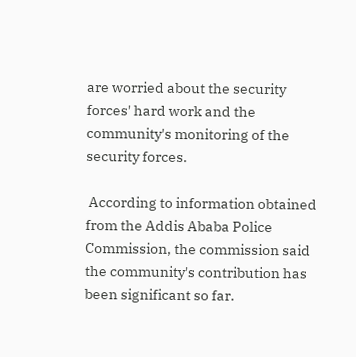are worried about the security forces' hard work and the community's monitoring of the security forces.

 According to information obtained from the Addis Ababa Police Commission, the commission said the community's contribution has been significant so far.